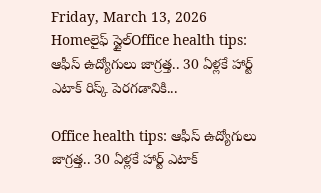Friday, March 13, 2026
Homeలైఫ్ స్టైల్Office health tips: ఆఫీస్ ఉద్యోగులు జాగ్రత్త.. 30 ఏళ్లకే హార్ట్ ఎటాక్ రిస్క్ పెరగడానికి...

Office health tips: ఆఫీస్ ఉద్యోగులు జాగ్రత్త.. 30 ఏళ్లకే హార్ట్ ఎటాక్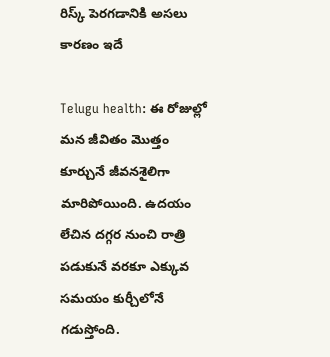రిస్క్ పెరగడానికి అసలు కారణం ఇదే

Telugu health: ఈ రోజుల్లో మన జీవితం మొత్తం కూర్చునే జీవనశైలిగా మారిపోయింది. ఉదయం లేచిన దగ్గర నుంచి రాత్రి పడుకునే వరకూ ఎక్కువ సమయం కుర్చీలోనే గడుస్తోంది.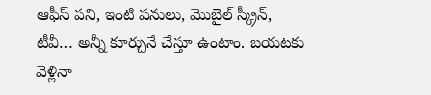ఆఫీస్ పని, ఇంటి పనులు, మొబైల్ స్క్రీన్, టీవీ… అన్నీ కూర్చునే చేస్తూ ఉంటాం. బయటకు వెళ్లినా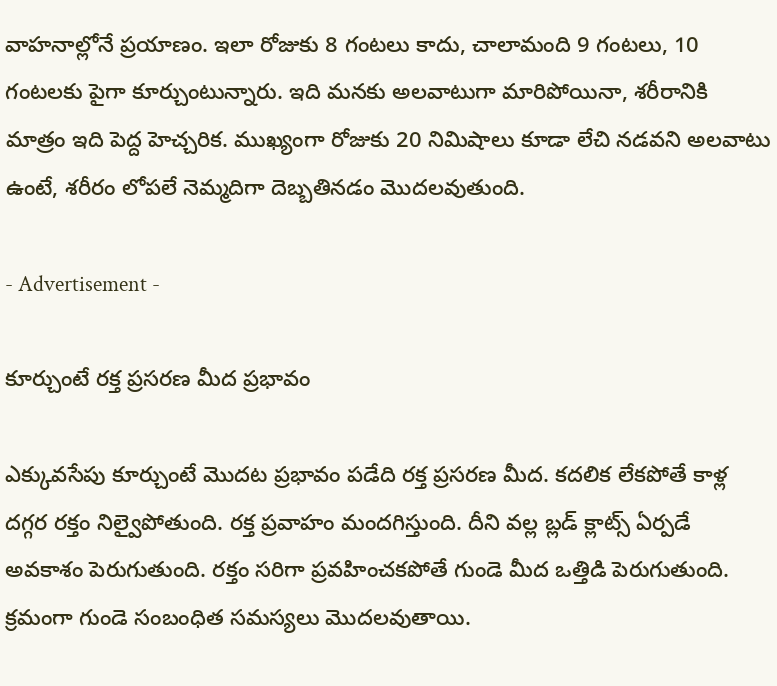వాహనాల్లోనే ప్రయాణం. ఇలా రోజుకు 8 గంటలు కాదు, చాలామంది 9 గంటలు, 10 గంటలకు పైగా కూర్చుంటున్నారు. ఇది మనకు అలవాటుగా మారిపోయినా, శరీరానికి మాత్రం ఇది పెద్ద హెచ్చరిక. ముఖ్యంగా రోజుకు 20 నిమిషాలు కూడా లేచి నడవని అలవాటు ఉంటే, శరీరం లోపలే నెమ్మదిగా దెబ్బతినడం మొదలవుతుంది.

- Advertisement -

కూర్చుంటే రక్త ప్రసరణ మీద ప్రభావం

ఎక్కువసేపు కూర్చుంటే మొదట ప్రభావం పడేది రక్త ప్రసరణ మీద. కదలిక లేకపోతే కాళ్ల దగ్గర రక్తం నిల్వైపోతుంది. రక్త ప్రవాహం మందగిస్తుంది. దీని వల్ల బ్లడ్ క్లాట్స్ ఏర్పడే అవకాశం పెరుగుతుంది. రక్తం సరిగా ప్రవహించకపోతే గుండె మీద ఒత్తిడి పెరుగుతుంది. క్రమంగా గుండె సంబంధిత సమస్యలు మొదలవుతాయి.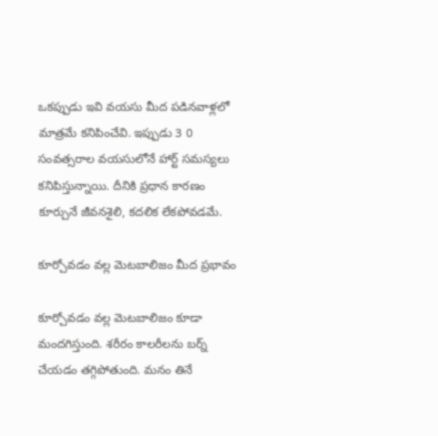ఒకప్పుడు ఇవి వయసు మీద పడినవాళ్లలో మాత్రమే కనిపించేవి. ఇప్పుడు 3 0 సంవత్సరాల వయసులోనే హార్ట్ సమస్యలు కనిపిస్తున్నాయి. దీనికి ప్రధాన కారణం కూర్చునే జీవనశైలి, కదలిక లేకపోవడమే.

కూర్చోవడం వల్ల మెటబాలిజం మీద ప్రభావం

కూర్చోవడం వల్ల మెటబాలిజం కూడా మందగిస్తుంది. శరీరం కాలరీలను బర్న్ చేయడం తగ్గిపోతుంది. మనం తినే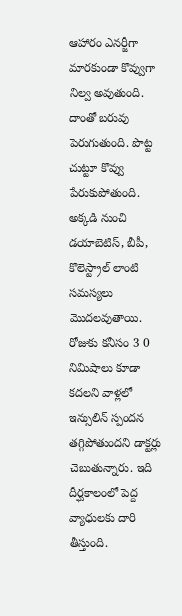ఆహారం ఎనర్జీగా మారకుండా కొవ్వుగా నిల్వ అవుతుంది. దాంతో బరువు పెరుగుతుంది. పొట్ట చుట్టూ కొవ్వు పేరుకుపోతుంది. అక్కడి నుంచి డయాబెటిస్, బీపీ, కొలెస్ట్రాల్ లాంటి సమస్యలు మొదలవుతాయి. రోజుకు కనీసం 3 0 నిమిషాలు కూడా కదలని వాళ్లలో ఇన్సులిన్ స్పందన తగ్గిపోతుందని డాక్టర్లు చెబుతున్నారు. ఇది దీర్ఘకాలంలో పెద్ద వ్యాధులకు దారి తీస్తుంది.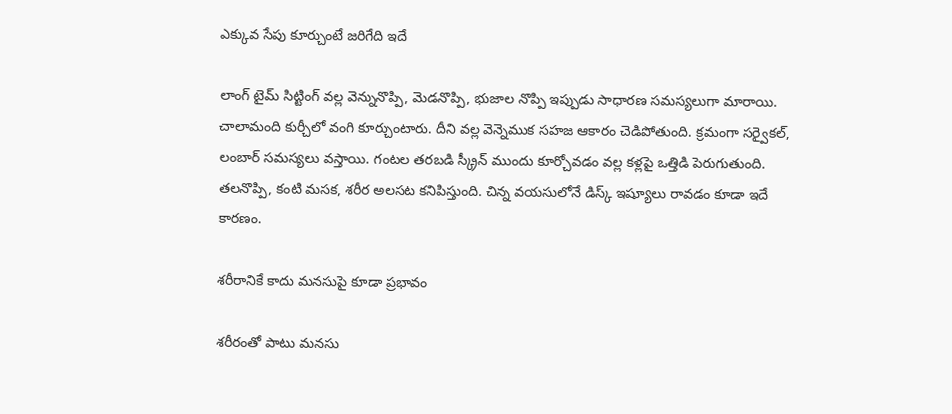ఎక్కువ సేపు కూర్చుంటే జరిగేది ఇదే

లాంగ్ టైమ్ సిట్టింగ్ వల్ల వెన్నునొప్పి, మెడనొప్పి, భుజాల నొప్పి ఇప్పుడు సాధారణ సమస్యలుగా మారాయి. చాలామంది కుర్చీలో వంగి కూర్చుంటారు. దీని వల్ల వెన్నెముక సహజ ఆకారం చెడిపోతుంది. క్రమంగా సర్వైకల్, లంబార్ సమస్యలు వస్తాయి. గంటల తరబడి స్క్రీన్ ముందు కూర్చోవడం వల్ల కళ్లపై ఒత్తిడి పెరుగుతుంది. తలనొప్పి, కంటి మసక, శరీర అలసట కనిపిస్తుంది. చిన్న వయసులోనే డిస్క్ ఇష్యూలు రావడం కూడా ఇదే కారణం.

శరీరానికే కాదు మనసుపై కూడా ప్రభావం

శరీరంతో పాటు మనసు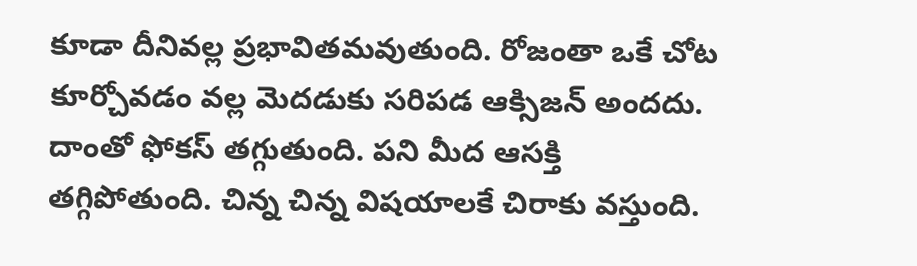కూడా దీనివల్ల ప్రభావితమవుతుంది. రోజంతా ఒకే చోట కూర్చోవడం వల్ల మెదడుకు సరిపడ ఆక్సిజన్ అందదు. దాంతో ఫోకస్ తగ్గుతుంది. పని మీద ఆసక్తి తగ్గిపోతుంది. చిన్న చిన్న విషయాలకే చిరాకు వస్తుంది.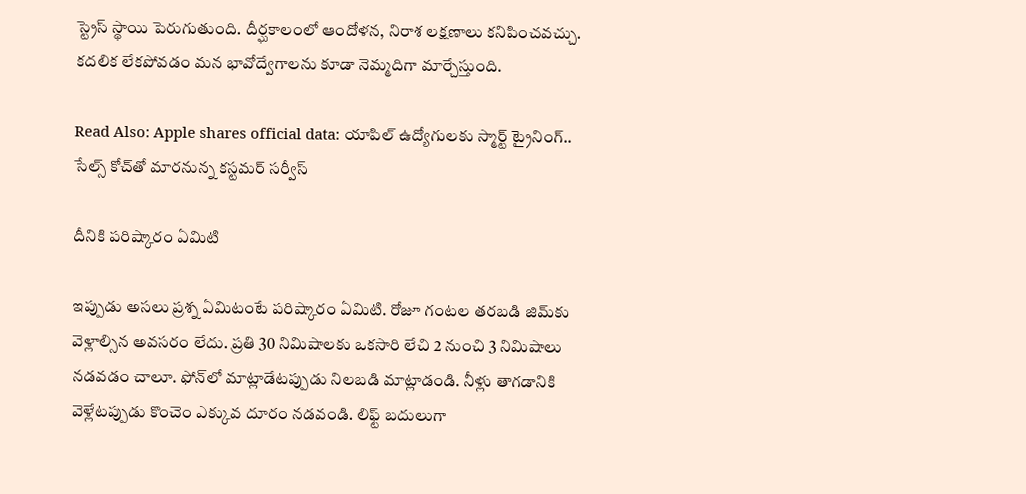స్ట్రెస్ స్థాయి పెరుగుతుంది. దీర్ఘకాలంలో ఆందోళన, నిరాశ లక్షణాలు కనిపించవచ్చు. కదలిక లేకపోవడం మన భావోద్వేగాలను కూడా నెమ్మదిగా మార్చేస్తుంది.

Read Also: Apple shares official data: యాపిల్ ఉద్యోగులకు స్మార్ట్ ట్రైనింగ్.. సేల్స్ కోచ్‌తో మారనున్న కస్టమర్ సర్వీస్

దీనికి పరిష్కారం ఏమిటి

ఇప్పుడు అసలు ప్రశ్న ఏమిటంటే పరిష్కారం ఏమిటి. రోజూ గంటల తరబడి జిమ్‌కు వెళ్లాల్సిన అవసరం లేదు. ప్రతి 30 నిమిషాలకు ఒకసారి లేచి 2 నుంచి 3 నిమిషాలు నడవడం చాలూ. ఫోన్‌లో మాట్లాడేటప్పుడు నిలబడి మాట్లాడండి. నీళ్లు తాగడానికి వెళ్లేటప్పుడు కొంచెం ఎక్కువ దూరం నడవండి. లిఫ్ట్ బదులుగా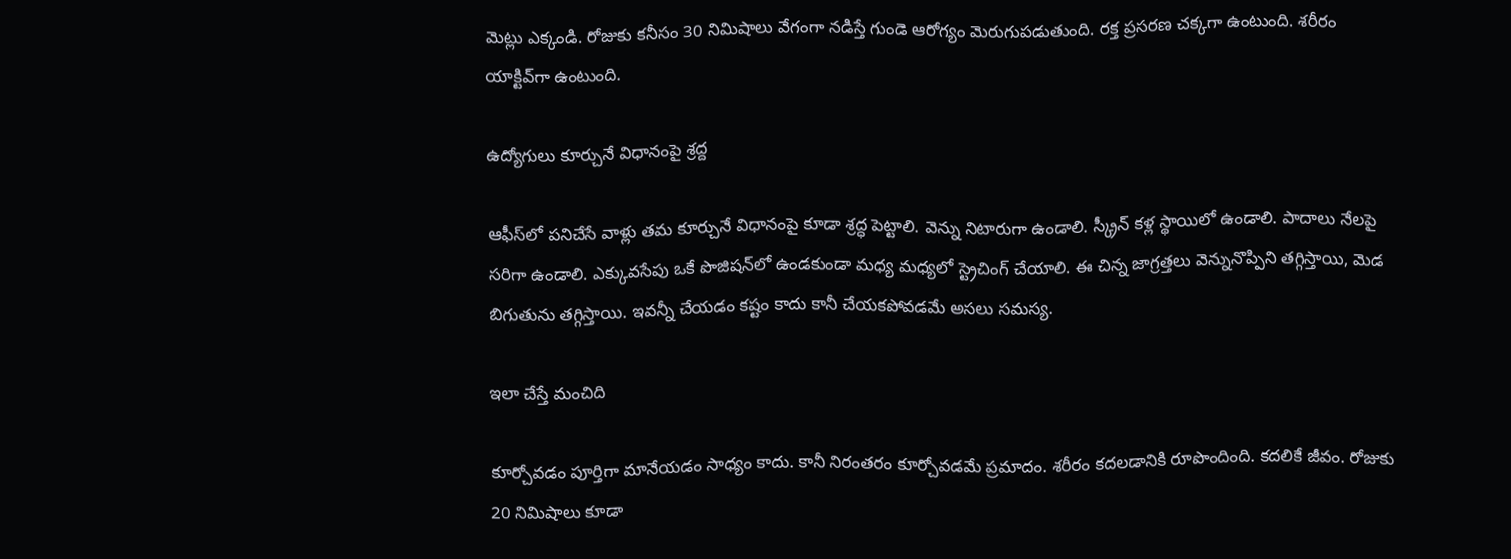మెట్లు ఎక్కండి. రోజుకు కనీసం 30 నిమిషాలు వేగంగా నడిస్తే గుండె ఆరోగ్యం మెరుగుపడుతుంది. రక్త ప్రసరణ చక్కగా ఉంటుంది. శరీరం యాక్టివ్‌గా ఉంటుంది.

ఉద్యోగులు కూర్చునే విధానంపై శ్రద్ద

ఆఫీస్‌లో పనిచేసే వాళ్లు తమ కూర్చునే విధానంపై కూడా శ్రద్ధ పెట్టాలి. వెన్ను నిటారుగా ఉండాలి. స్క్రీన్ కళ్ల స్థాయిలో ఉండాలి. పాదాలు నేలపై సరిగా ఉండాలి. ఎక్కువసేపు ఒకే పొజిషన్‌లో ఉండకుండా మధ్య మధ్యలో స్ట్రెచింగ్ చేయాలి. ఈ చిన్న జాగ్రత్తలు వెన్నునొప్పిని తగ్గిస్తాయి, మెడ బిగుతును తగ్గిస్తాయి. ఇవన్నీ చేయడం కష్టం కాదు కానీ చేయకపోవడమే అసలు సమస్య.

ఇలా చేస్తే మంచిది

కూర్చోవడం పూర్తిగా మానేయడం సాధ్యం కాదు. కానీ నిరంతరం కూర్చోవడమే ప్రమాదం. శరీరం కదలడానికి రూపొందింది. కదలికే జీవం. రోజుకు 20 నిమిషాలు కూడా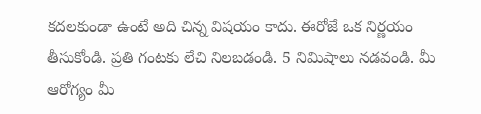కదలకుండా ఉంటే అది చిన్న విషయం కాదు. ఈరోజే ఒక నిర్ణయం తీసుకోండి. ప్రతి గంటకు లేచి నిలబడండి. 5 నిమిషాలు నడవండి. మీ ఆరోగ్యం మీ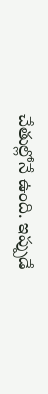చేతుల్లోనే ఉంది. ఇప్పుడే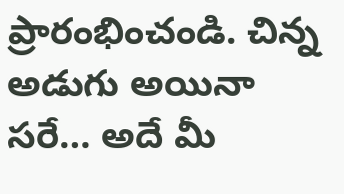ప్రారంభించండి. చిన్న అడుగు అయినా సరే… అదే మీ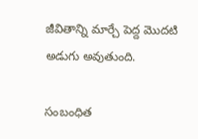జీవితాన్ని మార్చే పెద్ద మొదటి అడుగు అవుతుంది.

సంబంధిత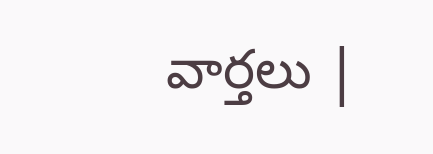వార్తలు |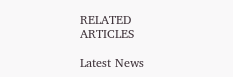RELATED ARTICLES

Latest News